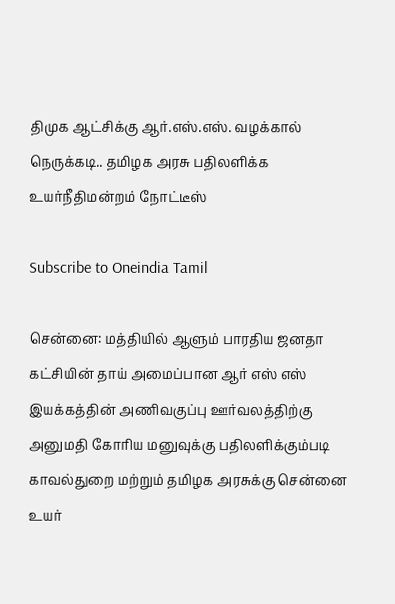திமுக ஆட்சிக்கு ஆர்.எஸ்.எஸ். வழக்கால் நெருக்கடி.. தமிழக அரசு பதிலளிக்க உயர்நீதிமன்றம் நோட்டீஸ்

Subscribe to Oneindia Tamil

சென்னை: மத்தியில் ஆளும் பாரதிய ஜனதா கட்சியின் தாய் அமைப்பான ஆர் எஸ் எஸ் இயக்கத்தின் அணிவகுப்பு ஊர்வலத்திற்கு அனுமதி கோரிய மனுவுக்கு பதிலளிக்கும்படி காவல்துறை மற்றும் தமிழக அரசுக்கு சென்னை உயர்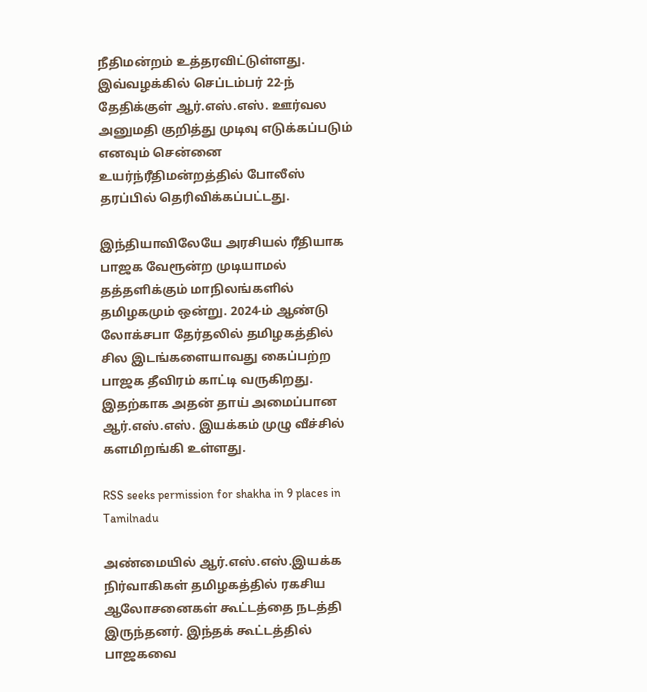நீதிமன்றம் உத்தரவிட்டுள்ளது. இவ்வழக்கில் செப்டம்பர் 22-ந் தேதிக்குள் ஆர்.எஸ்.எஸ். ஊர்வல அனுமதி குறித்து முடிவு எடுக்கப்படும் எனவும் சென்னை உயர்ந்ரீதிமன்றத்தில் போலீஸ் தரப்பில் தெரிவிக்கப்பட்டது.

இந்தியாவிலேயே அரசியல் ரீதியாக பாஜக வேரூன்ற முடியாமல் தத்தளிக்கும் மாநிலங்களில் தமிழகமும் ஒன்று. 2024-ம் ஆண்டு லோக்சபா தேர்தலில் தமிழகத்தில் சில இடங்களையாவது கைப்பற்ற பாஜக தீவிரம் காட்டி வருகிறது. இதற்காக அதன் தாய் அமைப்பான ஆர்.எஸ்.எஸ். இயக்கம் முழு வீச்சில் களமிறங்கி உள்ளது.

RSS seeks permission for shakha in 9 places in Tamilnadu

அண்மையில் ஆர்.எஸ்.எஸ்.இயக்க நிர்வாகிகள் தமிழகத்தில் ரகசிய ஆலோசனைகள் கூட்டத்தை நடத்தி இருந்தனர். இந்தக் கூட்டத்தில் பாஜகவை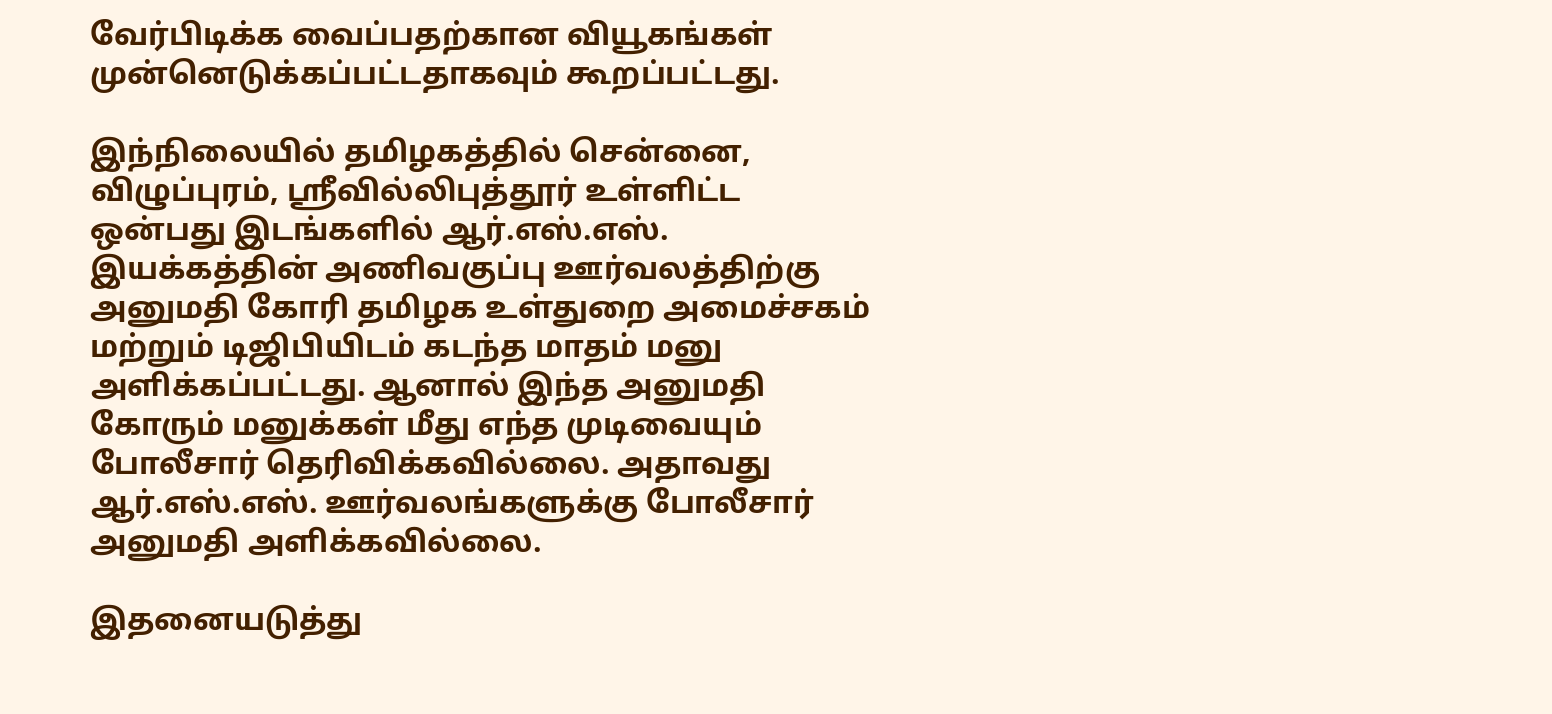வேர்பிடிக்க வைப்பதற்கான வியூகங்கள் முன்னெடுக்கப்பட்டதாகவும் கூறப்பட்டது.

இந்நிலையில் தமிழகத்தில் சென்னை, விழுப்புரம், ஸ்ரீவில்லிபுத்தூர் உள்ளிட்ட ஒன்பது இடங்களில் ஆர்.எஸ்.எஸ். இயக்கத்தின் அணிவகுப்பு ஊர்வலத்திற்கு அனுமதி கோரி தமிழக உள்துறை அமைச்சகம் மற்றும் டிஜிபியிடம் கடந்த மாதம் மனு அளிக்கப்பட்டது. ஆனால் இந்த அனுமதி கோரும் மனுக்கள் மீது எந்த முடிவையும் போலீசார் தெரிவிக்கவில்லை. அதாவது ஆர்.எஸ்.எஸ். ஊர்வலங்களுக்கு போலீசார் அனுமதி அளிக்கவில்லை.

இதனையடுத்து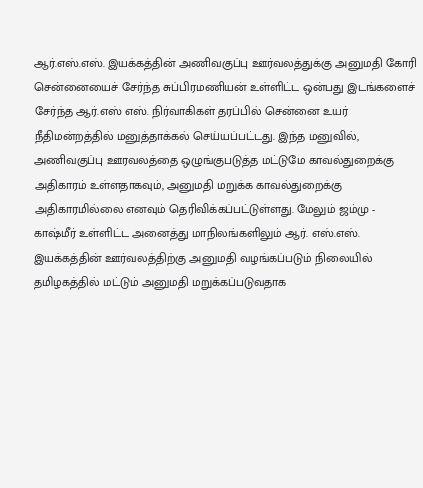ஆர்.எஸ்.எஸ். இயக்கத்தின் அணிவகுப்பு ஊர்வலத்துக்கு அனுமதி கோரி சென்னையைச் சேர்ந்த சுப்பிரமணியன் உள்ளிட்ட ஒன்பது இடங்களைச் சேர்ந்த ஆர்.எஸ் எஸ். நிர்வாகிகள் தரப்பில் சென்னை உயர் நீதிமன்றத்தில் மனுத்தாக்கல் செய்யப்பட்டது. இந்த மனுவில், அணிவகுப்பு ஊரவலத்தை ஒழுங்குபடுத்த மட்டுமே காவல்துறைக்கு அதிகாரம் உள்ளதாகவும், அனுமதி மறுக்க காவல்துறைக்கு அதிகாரமில்லை எனவும் தெரிவிக்கப்பட்டுள்ளது. மேலும் ஜம்மு - காஷ்மீர் உள்ளிட்ட அனைத்து மாநிலங்களிலும் ஆர். எஸ்.எஸ். இயக்கத்தின் ஊர்வலத்திற்கு அனுமதி வழங்கப்படும் நிலையில் தமிழகத்தில் மட்டும் அனுமதி மறுக்கப்படுவதாக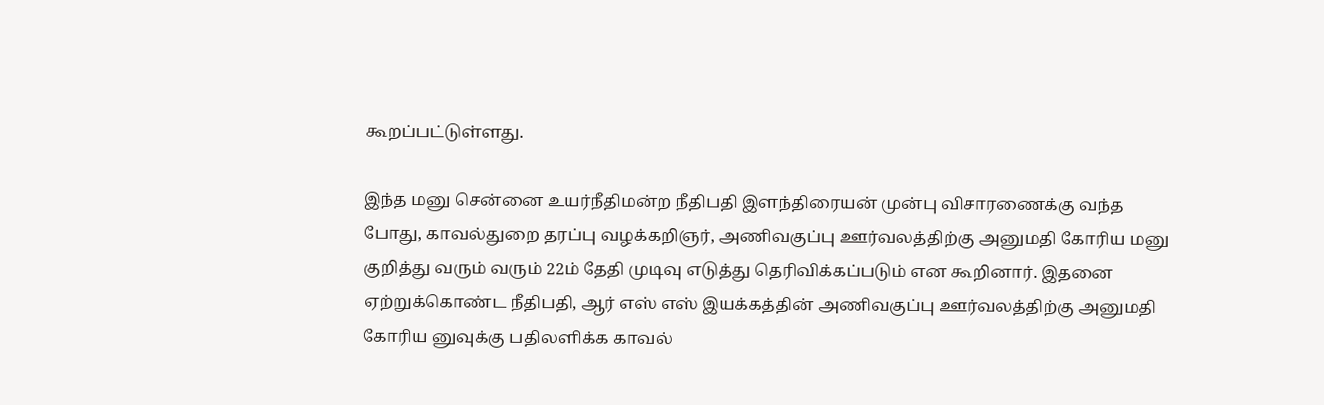கூறப்பட்டுள்ளது.

இந்த மனு சென்னை உயர்நீதிமன்ற நீதிபதி இளந்திரையன் முன்பு விசாரணைக்கு வந்த போது, காவல்துறை தரப்பு வழக்கறிஞர், அணிவகுப்பு ஊர்வலத்திற்கு அனுமதி கோரிய மனு குறித்து வரும் வரும் 22ம் தேதி முடிவு எடுத்து தெரிவிக்கப்படும் என கூறினார். இதனை ஏற்றுக்கொண்ட நீதிபதி, ஆர் எஸ் எஸ் இயக்கத்தின் அணிவகுப்பு ஊர்வலத்திற்கு அனுமதி கோரிய னுவுக்கு பதிலளிக்க காவல்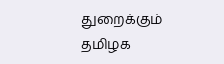துறைக்கும் தமிழக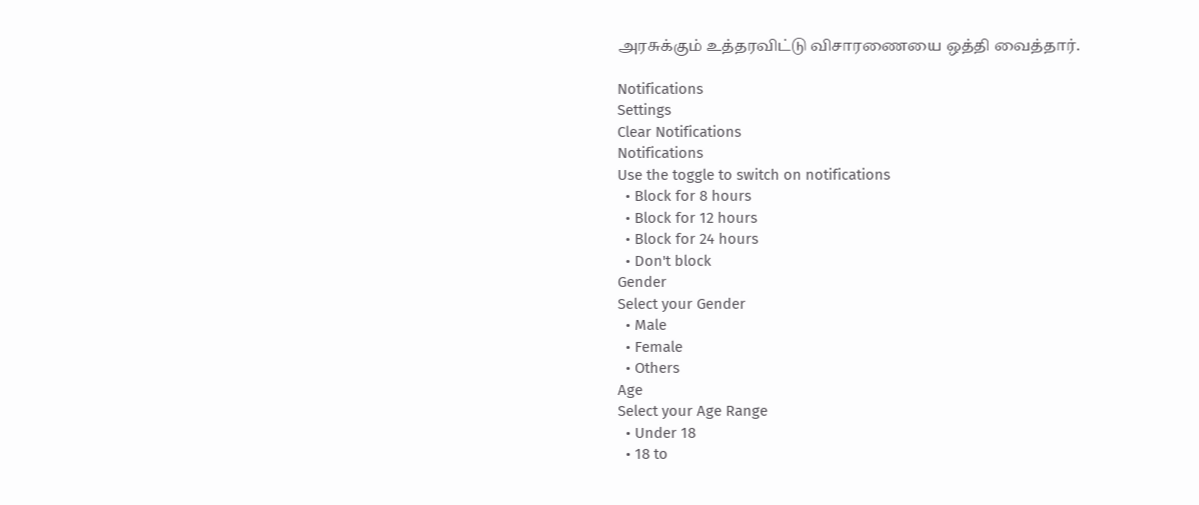அரசுக்கும் உத்தரவிட்டு விசாரணையை ஒத்தி வைத்தார்.

Notifications
Settings
Clear Notifications
Notifications
Use the toggle to switch on notifications
  • Block for 8 hours
  • Block for 12 hours
  • Block for 24 hours
  • Don't block
Gender
Select your Gender
  • Male
  • Female
  • Others
Age
Select your Age Range
  • Under 18
  • 18 to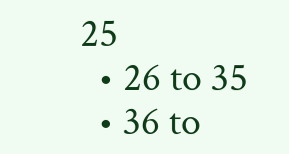25
  • 26 to 35
  • 36 to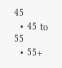45
  • 45 to 55
  • 55+